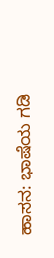ಹಾಸನ: ಭಾಷೆಯ ಗಡಿ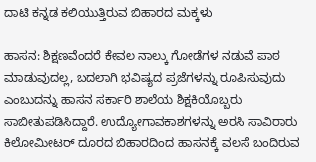ದಾಟಿ ಕನ್ನಡ ಕಲಿಯುತ್ತಿರುವ ಬಿಹಾರದ ಮಕ್ಕಳು

ಹಾಸನ: ಶಿಕ್ಷಣವೆಂದರೆ ಕೇವಲ ನಾಲ್ಕು ಗೋಡೆಗಳ ನಡುವೆ ಪಾಠ ಮಾಡುವುದಲ್ಲ, ಬದಲಾಗಿ ಭವಿಷ್ಯದ ಪ್ರಜೆಗಳನ್ನು ರೂಪಿಸುವುದು ಎಂಬುದನ್ನು ಹಾಸನ ಸರ್ಕಾರಿ ಶಾಲೆಯ ಶಿಕ್ಷಕಿಯೊಬ್ಬರು ಸಾಬೀತುಪಡಿಸಿದ್ದಾರೆ. ಉದ್ಯೋಗಾವಕಾಶಗಳನ್ನು ಅರಸಿ ಸಾವಿರಾರು ಕಿಲೋಮೀಟರ್ ದೂರದ ಬಿಹಾರದಿಂದ ಹಾಸನಕ್ಕೆ ವಲಸೆ ಬಂದಿರುವ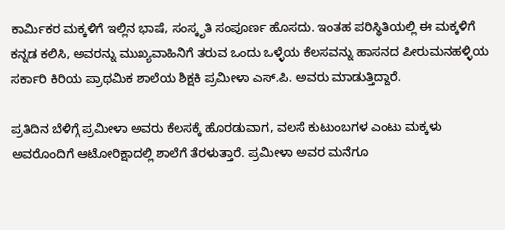ಕಾರ್ಮಿಕರ ಮಕ್ಕಳಿಗೆ ಇಲ್ಲಿನ ಭಾಷೆ, ಸಂಸ್ಕೃತಿ ಸಂಪೂರ್ಣ ಹೊಸದು. ಇಂತಹ ಪರಿಸ್ಥಿತಿಯಲ್ಲಿ ಈ ಮಕ್ಕಳಿಗೆ ಕನ್ನಡ ಕಲಿಸಿ, ಅವರನ್ನು ಮುಖ್ಯವಾಹಿನಿಗೆ ತರುವ ಒಂದು ಒಳ್ಳೆಯ ಕೆಲಸವನ್ನು ಹಾಸನದ ಪೀರುಮನಹಳ್ಳಿಯ ಸರ್ಕಾರಿ ಕಿರಿಯ ಪ್ರಾಥಮಿಕ ಶಾಲೆಯ ಶಿಕ್ಷಕಿ ಪ್ರಮೀಳಾ ಎಸ್.ಪಿ. ಅವರು ಮಾಡುತ್ತಿದ್ದಾರೆ.

ಪ್ರತಿದಿನ ಬೆಳಿಗ್ಗೆ ಪ್ರಮೀಳಾ ಅವರು ಕೆಲಸಕ್ಕೆ ಹೊರಡುವಾಗ, ವಲಸೆ ಕುಟುಂಬಗಳ ಎಂಟು ಮಕ್ಕಳು ಅವರೊಂದಿಗೆ ಆಟೋರಿಕ್ಷಾದಲ್ಲಿ ಶಾಲೆಗೆ ತೆರಳುತ್ತಾರೆ. ಪ್ರಮೀಳಾ ಅವರ ಮನೆಗೂ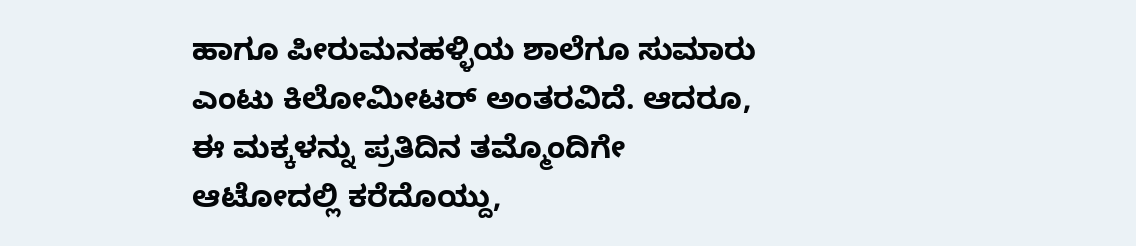ಹಾಗೂ ಪೀರುಮನಹಳ್ಳಿಯ ಶಾಲೆಗೂ ಸುಮಾರು ಎಂಟು ಕಿಲೋಮೀಟರ್ ಅಂತರವಿದೆ. ಆದರೂ, ಈ ಮಕ್ಕಳನ್ನು ಪ್ರತಿದಿನ ತಮ್ಮೊಂದಿಗೇ ಆಟೋದಲ್ಲಿ ಕರೆದೊಯ್ದು,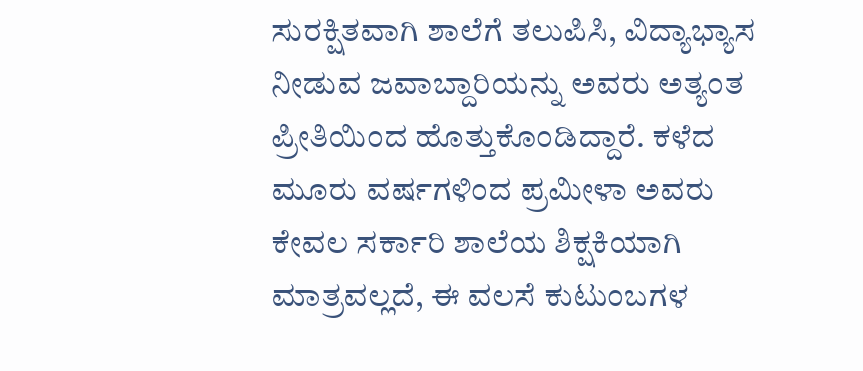ಸುರಕ್ಷಿತವಾಗಿ ಶಾಲೆಗೆ ತಲುಪಿಸಿ, ವಿದ್ಯಾಭ್ಯಾಸ ನೀಡುವ ಜವಾಬ್ದಾರಿಯನ್ನು ಅವರು ಅತ್ಯಂತ ಪ್ರೀತಿಯಿಂದ ಹೊತ್ತುಕೊಂಡಿದ್ದಾರೆ. ಕಳೆದ ಮೂರು ವರ್ಷಗಳಿಂದ ಪ್ರಮೀಳಾ ಅವರು ಕೇವಲ ಸರ್ಕಾರಿ ಶಾಲೆಯ ಶಿಕ್ಷಕಿಯಾಗಿ ಮಾತ್ರವಲ್ಲದೆ, ಈ ವಲಸೆ ಕುಟುಂಬಗಳ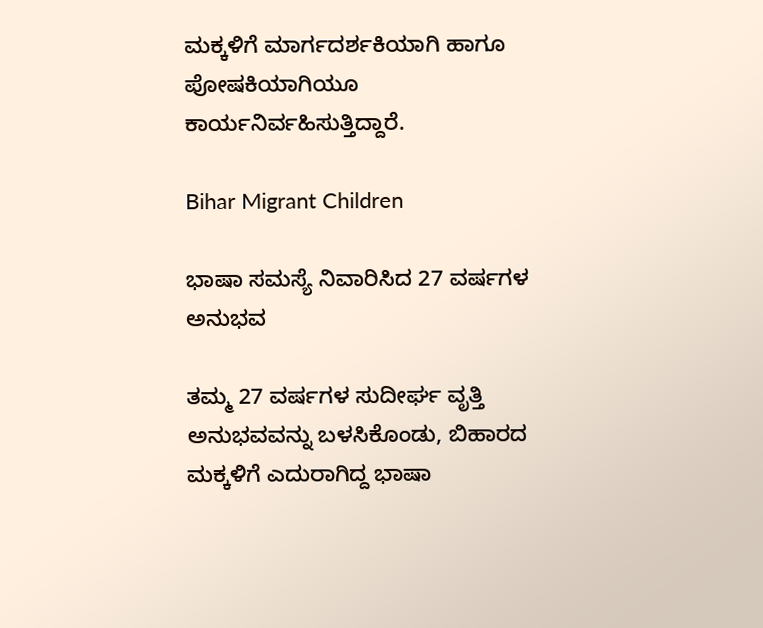ಮಕ್ಕಳಿಗೆ ಮಾರ್ಗದರ್ಶಕಿಯಾಗಿ ಹಾಗೂ ಪೋಷಕಿಯಾಗಿಯೂ ಕಾರ್ಯನಿರ್ವಹಿಸುತ್ತಿದ್ದಾರೆ.

Bihar Migrant Children

ಭಾಷಾ ಸಮಸ್ಯೆ ನಿವಾರಿಸಿದ 27 ವರ್ಷಗಳ ಅನುಭವ

ತಮ್ಮ 27 ವರ್ಷಗಳ ಸುದೀರ್ಘ ವೃತ್ತಿ ಅನುಭವವನ್ನು ಬಳಸಿಕೊಂಡು, ಬಿಹಾರದ ಮಕ್ಕಳಿಗೆ ಎದುರಾಗಿದ್ದ ಭಾಷಾ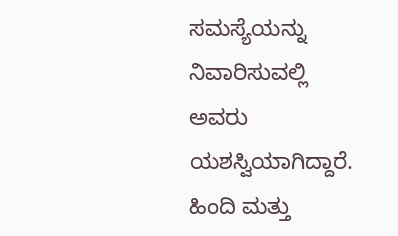ಸಮಸ್ಯೆಯನ್ನು ನಿವಾರಿಸುವಲ್ಲಿ ಅವರು ಯಶಸ್ವಿಯಾಗಿದ್ದಾರೆ. ಹಿಂದಿ ಮತ್ತು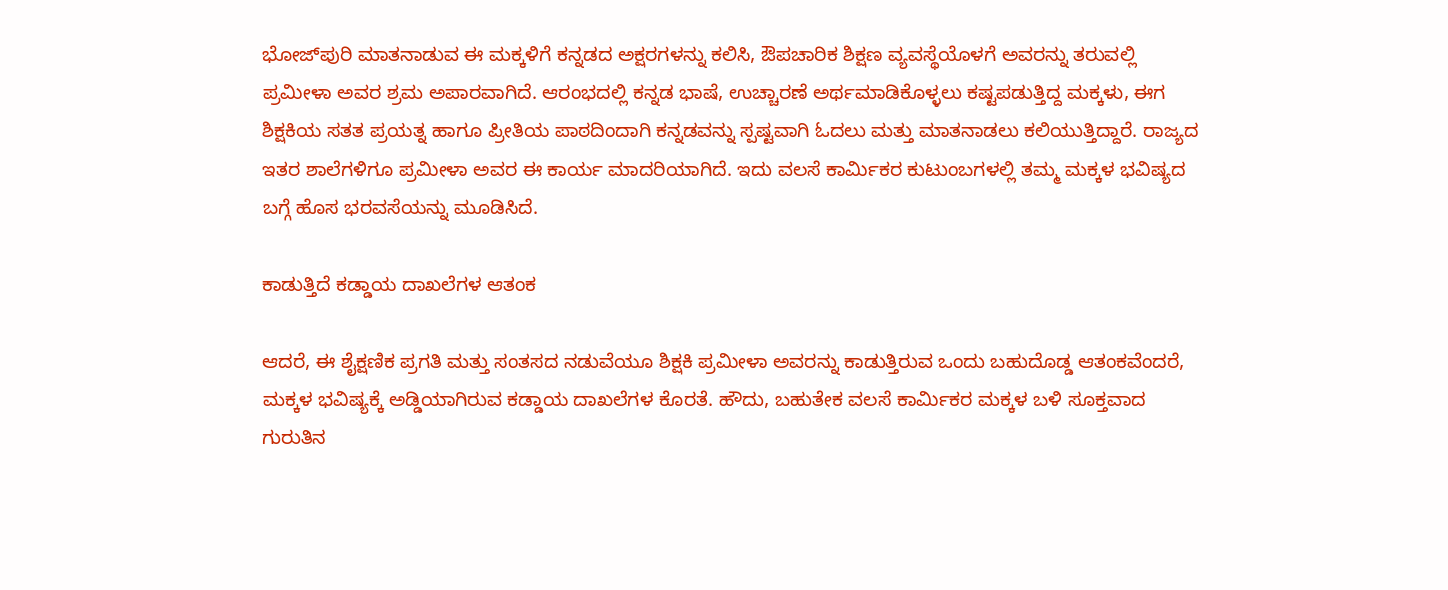ಭೋಜ್‌ಪುರಿ ಮಾತನಾಡುವ ಈ ಮಕ್ಕಳಿಗೆ ಕನ್ನಡದ ಅಕ್ಷರಗಳನ್ನು ಕಲಿಸಿ, ಔಪಚಾರಿಕ ಶಿಕ್ಷಣ ವ್ಯವಸ್ಥೆಯೊಳಗೆ ಅವರನ್ನು ತರುವಲ್ಲಿ ಪ್ರಮೀಳಾ ಅವರ ಶ್ರಮ ಅಪಾರವಾಗಿದೆ. ಆರಂಭದಲ್ಲಿ ಕನ್ನಡ ಭಾಷೆ, ಉಚ್ಚಾರಣೆ ಅರ್ಥಮಾಡಿಕೊಳ್ಳಲು ಕಷ್ಟಪಡುತ್ತಿದ್ದ ಮಕ್ಕಳು, ಈಗ ಶಿಕ್ಷಕಿಯ ಸತತ ಪ್ರಯತ್ನ ಹಾಗೂ ಪ್ರೀತಿಯ ಪಾಠದಿಂದಾಗಿ ಕನ್ನಡವನ್ನು ಸ್ಪಷ್ಟವಾಗಿ ಓದಲು ಮತ್ತು ಮಾತನಾಡಲು ಕಲಿಯುತ್ತಿದ್ದಾರೆ. ರಾಜ್ಯದ ಇತರ ಶಾಲೆಗಳಿಗೂ ಪ್ರಮೀಳಾ ಅವರ ಈ ಕಾರ್ಯ ಮಾದರಿಯಾಗಿದೆ. ಇದು ವಲಸೆ ಕಾರ್ಮಿಕರ ಕುಟುಂಬಗಳಲ್ಲಿ ತಮ್ಮ ಮಕ್ಕಳ ಭವಿಷ್ಯದ ಬಗ್ಗೆ ಹೊಸ ಭರವಸೆಯನ್ನು ಮೂಡಿಸಿದೆ.

ಕಾಡುತ್ತಿದೆ ಕಡ್ಡಾಯ ದಾಖಲೆಗಳ ಆತಂಕ

ಆದರೆ, ಈ ಶೈಕ್ಷಣಿಕ ಪ್ರಗತಿ ಮತ್ತು ಸಂತಸದ ನಡುವೆಯೂ ಶಿಕ್ಷಕಿ ಪ್ರಮೀಳಾ ಅವರನ್ನು ಕಾಡುತ್ತಿರುವ ಒಂದು ಬಹುದೊಡ್ಡ ಆತಂಕವೆಂದರೆ, ಮಕ್ಕಳ ಭವಿಷ್ಯಕ್ಕೆ ಅಡ್ಡಿಯಾಗಿರುವ ಕಡ್ಡಾಯ ದಾಖಲೆಗಳ ಕೊರತೆ. ಹೌದು, ಬಹುತೇಕ ವಲಸೆ ಕಾರ್ಮಿಕರ ಮಕ್ಕಳ ಬಳಿ ಸೂಕ್ತವಾದ ಗುರುತಿನ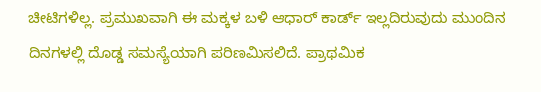ಚೀಟಿಗಳಿಲ್ಲ. ಪ್ರಮುಖವಾಗಿ ಈ ಮಕ್ಕಳ ಬಳಿ ಆಧಾರ್ ಕಾರ್ಡ್ ಇಲ್ಲದಿರುವುದು ಮುಂದಿನ ದಿನಗಳಲ್ಲಿ ದೊಡ್ಡ ಸಮಸ್ಯೆಯಾಗಿ ಪರಿಣಮಿಸಲಿದೆ. ಪ್ರಾಥಮಿಕ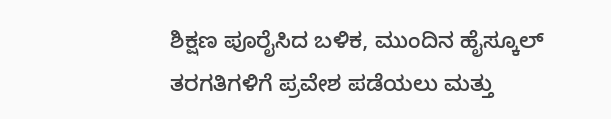ಶಿಕ್ಷಣ ಪೂರೈಸಿದ ಬಳಿಕ, ಮುಂದಿನ ಹೈಸ್ಕೂಲ್ ತರಗತಿಗಳಿಗೆ ಪ್ರವೇಶ ಪಡೆಯಲು ಮತ್ತು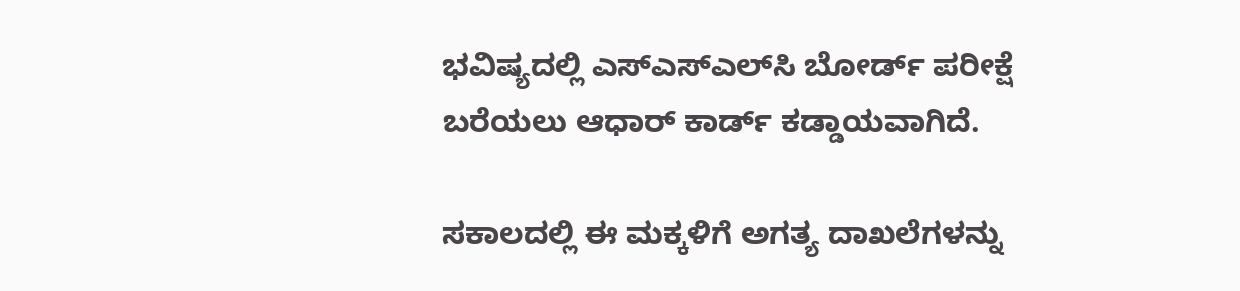ಭವಿಷ್ಯದಲ್ಲಿ ಎಸ್‌ಎಸ್‌ಎಲ್‌ಸಿ ಬೋರ್ಡ್ ಪರೀಕ್ಷೆ ಬರೆಯಲು ಆಧಾರ್ ಕಾರ್ಡ್ ಕಡ್ಡಾಯವಾಗಿದೆ.

ಸಕಾಲದಲ್ಲಿ ಈ ಮಕ್ಕಳಿಗೆ ಅಗತ್ಯ ದಾಖಲೆಗಳನ್ನು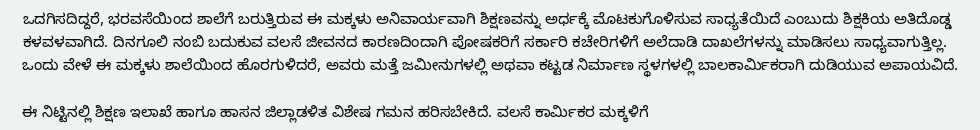ಒದಗಿಸದಿದ್ದರೆ, ಭರವಸೆಯಿಂದ ಶಾಲೆಗೆ ಬರುತ್ತಿರುವ ಈ ಮಕ್ಕಳು ಅನಿವಾರ್ಯವಾಗಿ ಶಿಕ್ಷಣವನ್ನು ಅರ್ಧಕ್ಕೆ ಮೊಟಕುಗೊಳಿಸುವ ಸಾಧ್ಯತೆಯಿದೆ ಎಂಬುದು ಶಿಕ್ಷಕಿಯ ಅತಿದೊಡ್ಡ ಕಳವಳವಾಗಿದೆ. ದಿನಗೂಲಿ ನಂಬಿ ಬದುಕುವ ವಲಸೆ ಜೀವನದ ಕಾರಣದಿಂದಾಗಿ ಪೋಷಕರಿಗೆ ಸರ್ಕಾರಿ ಕಚೇರಿಗಳಿಗೆ ಅಲೆದಾಡಿ ದಾಖಲೆಗಳನ್ನು ಮಾಡಿಸಲು ಸಾಧ್ಯವಾಗುತ್ತಿಲ್ಲ. ಒಂದು ವೇಳೆ ಈ ಮಕ್ಕಳು ಶಾಲೆಯಿಂದ ಹೊರಗುಳಿದರೆ, ಅವರು ಮತ್ತೆ ಜಮೀನುಗಳಲ್ಲಿ ಅಥವಾ ಕಟ್ಟಡ ನಿರ್ಮಾಣ ಸ್ಥಳಗಳಲ್ಲಿ ಬಾಲಕಾರ್ಮಿಕರಾಗಿ ದುಡಿಯುವ ಅಪಾಯವಿದೆ.

ಈ ನಿಟ್ಟಿನಲ್ಲಿ ಶಿಕ್ಷಣ ಇಲಾಖೆ ಹಾಗೂ ಹಾಸನ ಜಿಲ್ಲಾಡಳಿತ ವಿಶೇಷ ಗಮನ ಹರಿಸಬೇಕಿದೆ. ವಲಸೆ ಕಾರ್ಮಿಕರ ಮಕ್ಕಳಿಗೆ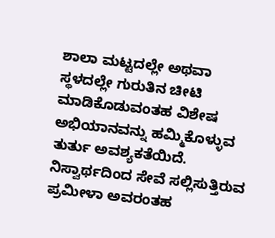ಶಾಲಾ ಮಟ್ಟದಲ್ಲೇ ಅಥವಾ ಸ್ಥಳದಲ್ಲೇ ಗುರುತಿನ ಚೀಟಿ ಮಾಡಿಕೊಡುವಂತಹ ವಿಶೇಷ ಅಭಿಯಾನವನ್ನು ಹಮ್ಮಿಕೊಳ್ಳುವ ತುರ್ತು ಅವಶ್ಯಕತೆಯಿದೆ. ನಿಸ್ವಾರ್ಥದಿಂದ ಸೇವೆ ಸಲ್ಲಿಸುತ್ತಿರುವ ಪ್ರಮೀಳಾ ಅವರಂತಹ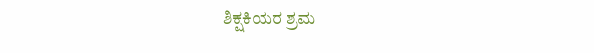ಶಿಕ್ಷಕಿಯರ ಶ್ರಮ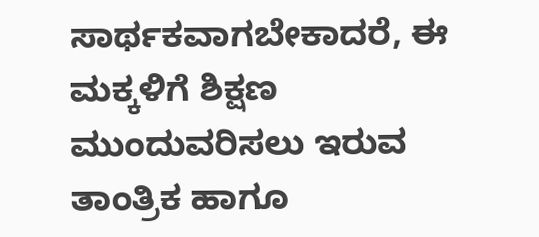ಸಾರ್ಥಕವಾಗಬೇಕಾದರೆ, ಈ ಮಕ್ಕಳಿಗೆ ಶಿಕ್ಷಣ ಮುಂದುವರಿಸಲು ಇರುವ ತಾಂತ್ರಿಕ ಹಾಗೂ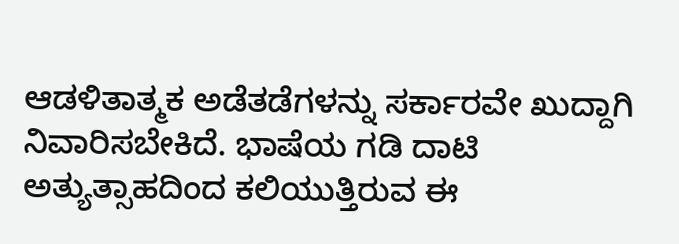ಆಡಳಿತಾತ್ಮಕ ಅಡೆತಡೆಗಳನ್ನು ಸರ್ಕಾರವೇ ಖುದ್ದಾಗಿ ನಿವಾರಿಸಬೇಕಿದೆ. ಭಾಷೆಯ ಗಡಿ ದಾಟಿ ಅತ್ಯುತ್ಸಾಹದಿಂದ ಕಲಿಯುತ್ತಿರುವ ಈ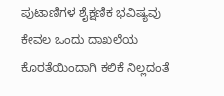ಪುಟಾಣಿಗಳ ಶೈಕ್ಷಣಿಕ ಭವಿಷ್ಯವು ಕೇವಲ ಒಂದು ದಾಖಲೆಯ ಕೊರತೆಯಿಂದಾಗಿ ಕಲಿಕೆ ನಿಲ್ಲದಂತೆ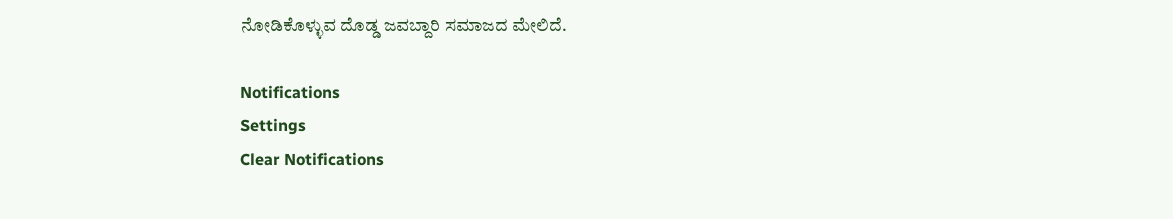ನೋಡಿಕೊಳ್ಳುವ ದೊಡ್ಡ ಜವಬ್ದಾರಿ ಸಮಾಜದ ಮೇಲಿದೆ.

Notifications
Settings
Clear Notifications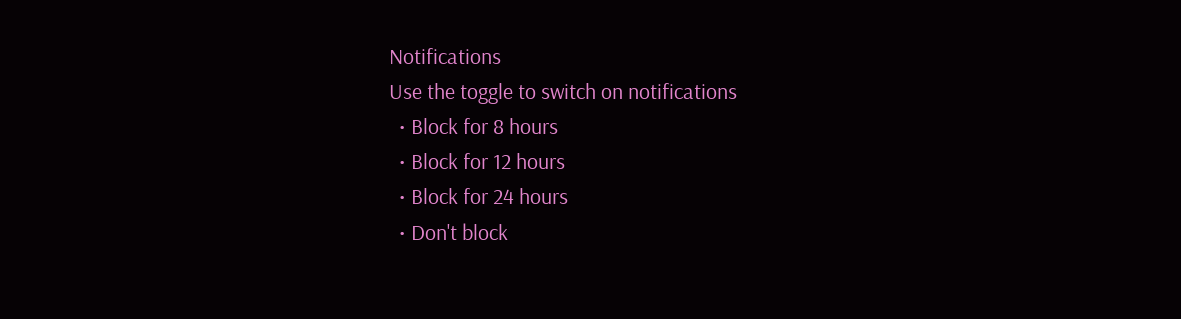Notifications
Use the toggle to switch on notifications
  • Block for 8 hours
  • Block for 12 hours
  • Block for 24 hours
  • Don't block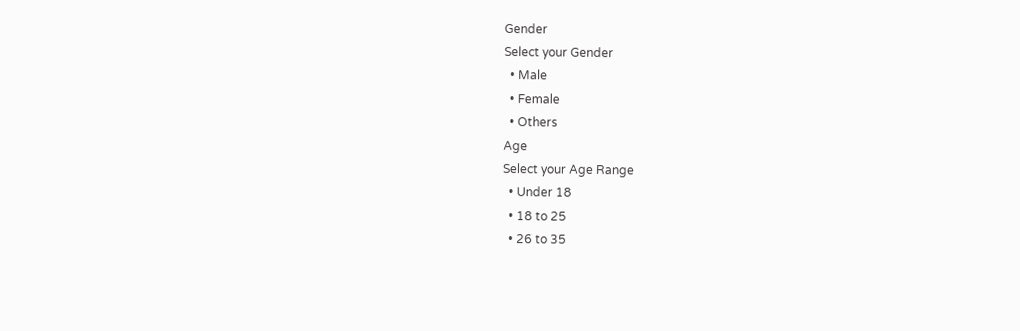Gender
Select your Gender
  • Male
  • Female
  • Others
Age
Select your Age Range
  • Under 18
  • 18 to 25
  • 26 to 35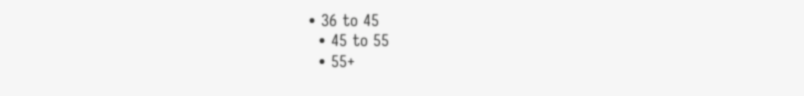• 36 to 45
  • 45 to 55
  • 55+